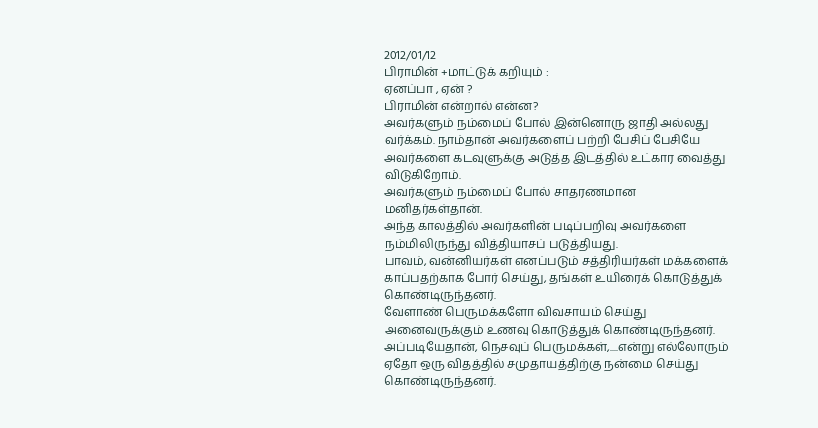2012/01/12
பிராமின் +மாட்டுக் கறியும் :
ஏனப்பா , ஏன் ?
பிராமின் என்றால் என்ன?
அவர்களும் நம்மைப் போல் இன்னொரு ஜாதி அல்லது வர்க்கம். நாம்தான் அவர்களைப் பற்றி பேசிப் பேசியே அவர்களை கடவுளுக்கு அடுத்த இடத்தில் உட்கார வைத்து விடுகிறோம்.
அவர்களும் நம்மைப் போல் சாதரணமான மனிதர்கள்தான்.
அந்த காலத்தில் அவர்களின் படிப்பறிவு அவர்களை நம்மிலிருந்து வித்தியாசப் படுத்தியது.
பாவம், வன்னியர்கள் எனப்படும் சத்திரியர்கள் மக்களைக் காப்பதற்காக போர் செய்து, தங்கள் உயிரைக் கொடுத்துக் கொண்டிருந்தனர்.
வேளாண் பெருமக்களோ விவசாயம் செய்து அனைவருக்கும் உணவு கொடுத்துக் கொண்டிருந்தனர்.
அப்படியேதான், நெசவுப் பெருமக்கள்,....என்று எல்லோரும் ஏதோ ஒரு விதத்தில் சமுதாயத்திற்கு நன்மை செய்து கொண்டிருந்தனர்.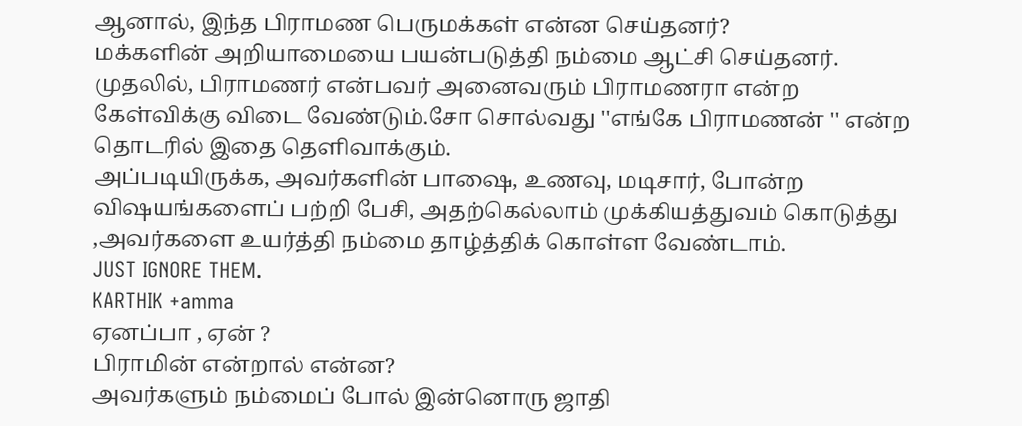ஆனால், இந்த பிராமண பெருமக்கள் என்ன செய்தனர்?
மக்களின் அறியாமையை பயன்படுத்தி நம்மை ஆட்சி செய்தனர்.
முதலில், பிராமணர் என்பவர் அனைவரும் பிராமணரா என்ற கேள்விக்கு விடை வேண்டும்.சோ சொல்வது ''எங்கே பிராமணன் '' என்ற தொடரில் இதை தெளிவாக்கும்.
அப்படியிருக்க, அவர்களின் பாஷை, உணவு, மடிசார், போன்ற விஷயங்களைப் பற்றி பேசி, அதற்கெல்லாம் முக்கியத்துவம் கொடுத்து ,அவர்களை உயர்த்தி நம்மை தாழ்த்திக் கொள்ள வேண்டாம்.
JUST IGNORE THEM.
KARTHIK +amma
ஏனப்பா , ஏன் ?
பிராமின் என்றால் என்ன?
அவர்களும் நம்மைப் போல் இன்னொரு ஜாதி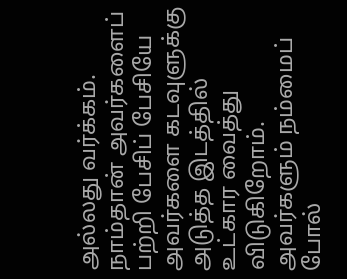அல்லது வர்க்கம். நாம்தான் அவர்களைப் பற்றி பேசிப் பேசியே அவர்களை கடவுளுக்கு அடுத்த இடத்தில் உட்கார வைத்து விடுகிறோம்.
அவர்களும் நம்மைப் போல்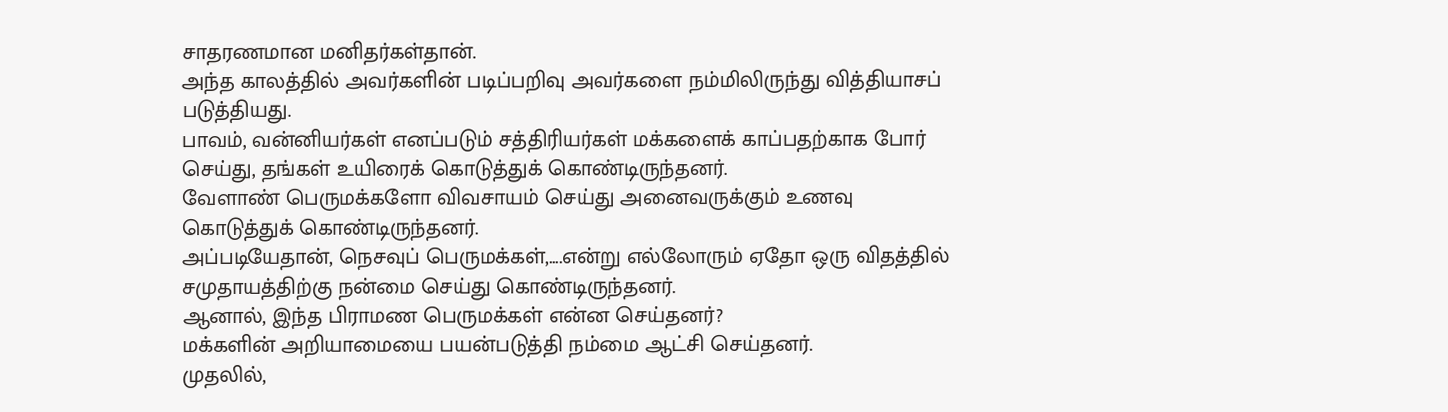சாதரணமான மனிதர்கள்தான்.
அந்த காலத்தில் அவர்களின் படிப்பறிவு அவர்களை நம்மிலிருந்து வித்தியாசப் படுத்தியது.
பாவம், வன்னியர்கள் எனப்படும் சத்திரியர்கள் மக்களைக் காப்பதற்காக போர் செய்து, தங்கள் உயிரைக் கொடுத்துக் கொண்டிருந்தனர்.
வேளாண் பெருமக்களோ விவசாயம் செய்து அனைவருக்கும் உணவு கொடுத்துக் கொண்டிருந்தனர்.
அப்படியேதான், நெசவுப் பெருமக்கள்,....என்று எல்லோரும் ஏதோ ஒரு விதத்தில் சமுதாயத்திற்கு நன்மை செய்து கொண்டிருந்தனர்.
ஆனால், இந்த பிராமண பெருமக்கள் என்ன செய்தனர்?
மக்களின் அறியாமையை பயன்படுத்தி நம்மை ஆட்சி செய்தனர்.
முதலில்,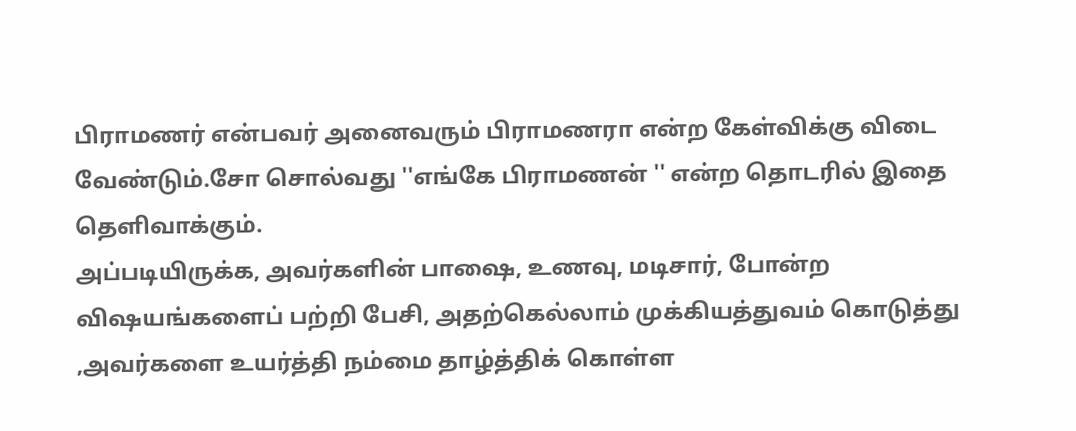பிராமணர் என்பவர் அனைவரும் பிராமணரா என்ற கேள்விக்கு விடை வேண்டும்.சோ சொல்வது ''எங்கே பிராமணன் '' என்ற தொடரில் இதை தெளிவாக்கும்.
அப்படியிருக்க, அவர்களின் பாஷை, உணவு, மடிசார், போன்ற விஷயங்களைப் பற்றி பேசி, அதற்கெல்லாம் முக்கியத்துவம் கொடுத்து ,அவர்களை உயர்த்தி நம்மை தாழ்த்திக் கொள்ள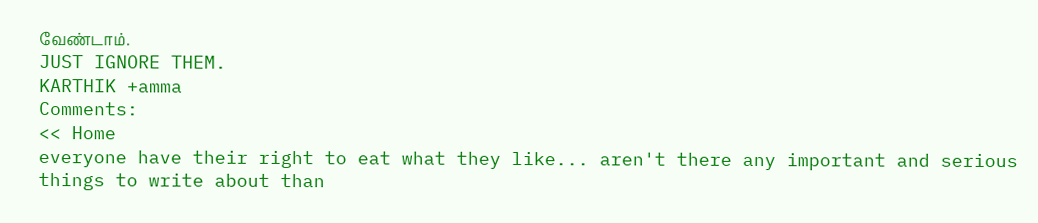வேண்டாம்.
JUST IGNORE THEM.
KARTHIK +amma
Comments:
<< Home
everyone have their right to eat what they like... aren't there any important and serious things to write about than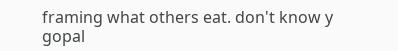framing what others eat. don't know y gopal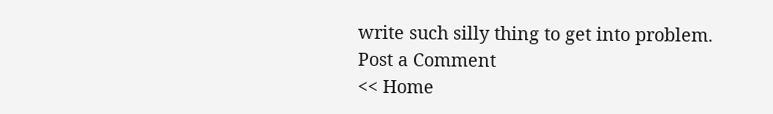write such silly thing to get into problem.
Post a Comment
<< Home